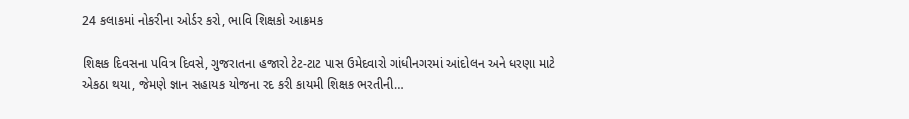24 કલાકમાં નોકરીના ઓર્ડર કરો, ભાવિ શિક્ષકો આક્રમક

શિક્ષક દિવસના પવિત્ર દિવસે, ગુજરાતના હજારો ટેટ-ટાટ પાસ ઉમેદવારો ગાંધીનગરમાં આંદોલન અને ધરણા માટે એકઠા થયા, જેમણે જ્ઞાન સહાયક યોજના રદ કરી કાયમી શિક્ષક ભરતીની…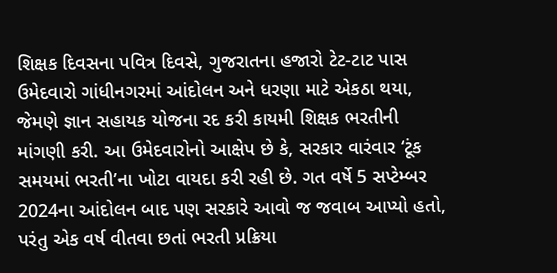શિક્ષક દિવસના પવિત્ર દિવસે, ગુજરાતના હજારો ટેટ-ટાટ પાસ ઉમેદવારો ગાંધીનગરમાં આંદોલન અને ધરણા માટે એકઠા થયા, જેમણે જ્ઞાન સહાયક યોજના રદ કરી કાયમી શિક્ષક ભરતીની માંગણી કરી. આ ઉમેદવારોનો આક્ષેપ છે કે, સરકાર વારંવાર ‘ટૂંક સમયમાં ભરતી’ના ખોટા વાયદા કરી રહી છે. ગત વર્ષે 5 સપ્ટેમ્બર 2024ના આંદોલન બાદ પણ સરકારે આવો જ જવાબ આપ્યો હતો, પરંતુ એક વર્ષ વીતવા છતાં ભરતી પ્રક્રિયા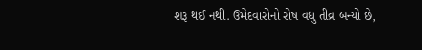શરૂ થઈ નથી. ઉમેદવારોનો રોષ વધુ તીવ્ર બન્યો છે,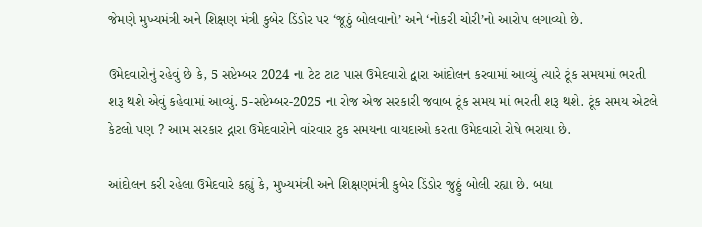જેમણે મુખ્યમંત્રી અને શિક્ષણ મંત્રી કુબેર ડિંડોર પર ‘જૂઠું બોલવાનો’ અને ‘નોકરી ચોરી’નો આરોપ લગાવ્યો છે.

ઉમેદવારોનું રહેવું છે કે, 5 સપ્ટેમ્બર 2024 ના ટેટ ટાટ પાસ ઉમેદવારો દ્વારા આંદોલન કરવામાં આવ્યું ત્યારે ટૂંક સમયમાં ભરતી શરૂ થશે એવું કહેવામાં આવ્યું. 5-સપ્ટેમ્બર-2025 ના રોજ એજ સરકારી જવાબ ટૂંક સમય માં ભરતી શરૂ થશે. ટૂંક સમય એટલે કેટલો પણ ? આમ સરકાર દ્નારા ઉમેદવારોને વાંરવાર ટુક સમયના વાયદાઓ કરતા ઉમેદવારો રોષે ભરાયા છે.

આંદોલન કરી રહેલા ઉમેદવારે કહ્યું કે, મુખ્યમંત્રી અને શિક્ષણમંત્રી કુબેર ડિંડોર જુઠ્ઠું બોલી રહ્યા છે. બધા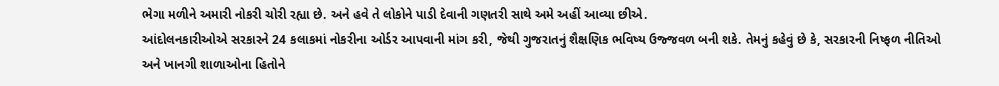ભેગા મળીને અમારી નોકરી ચોરી રહ્યા છે. અને હવે તે લોકોને પાડી દેવાની ગણતરી સાથે અમે અહીં આવ્યા છીએ.
આંદોલનકારીઓએ સરકારને 24 કલાકમાં નોકરીના ઓર્ડર આપવાની માંગ કરી, જેથી ગુજરાતનું શૈક્ષણિક ભવિષ્ય ઉજ્જવળ બની શકે. તેમનું કહેવું છે કે, સરકારની નિષ્ફળ નીતિઓ અને ખાનગી શાળાઓના હિતોને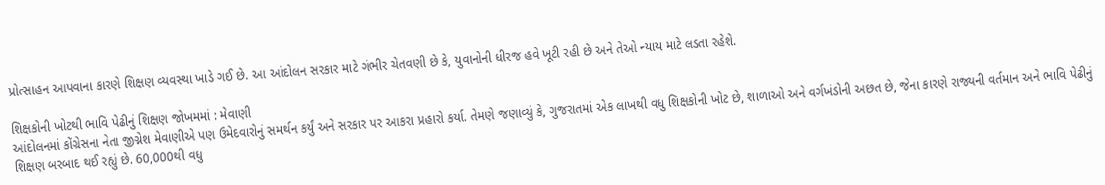પ્રોત્સાહન આપવાના કારણે શિક્ષણ વ્યવસ્થા ખાડે ગઈ છે. આ આંદોલન સરકાર માટે ગંભીર ચેતવણી છે કે, યુવાનોની ધીરજ હવે ખૂટી રહી છે અને તેઓ ન્યાય માટે લડતા રહેશે.

શિક્ષકોની ખોટથી ભાવિ પેઢીનું શિક્ષણ જોખમમાં : મેવાણી
આંદોલનમાં કોંગ્રેસના નેતા જીગ્નેશ મેવાણીએ પણ ઉમેદવારોનું સમર્થન કર્યું અને સરકાર પર આકરા પ્રહારો કર્યા. તેમણે જણાવ્યું કે, ગુજરાતમાં એક લાખથી વધુ શિક્ષકોની ખોટ છે, શાળાઓ અને વર્ગખંડોની અછત છે, જેના કારણે રાજ્યની વર્તમાન અને ભાવિ પેઢીનું શિક્ષણ બરબાદ થઈ રહ્યું છે. 60,000થી વધુ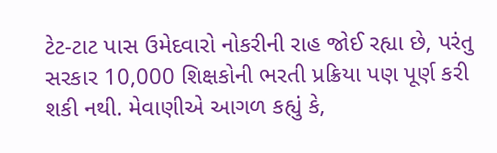ટેટ-ટાટ પાસ ઉમેદવારો નોકરીની રાહ જોઈ રહ્યા છે, પરંતુ સરકાર 10,000 શિક્ષકોની ભરતી પ્રક્રિયા પણ પૂર્ણ કરી શકી નથી. મેવાણીએ આગળ કહ્યું કે,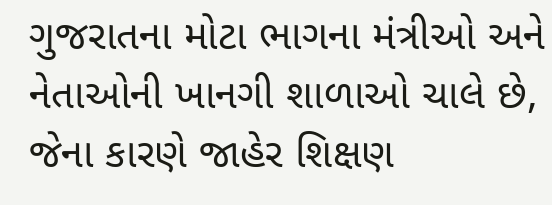ગુજરાતના મોટા ભાગના મંત્રીઓ અને નેતાઓની ખાનગી શાળાઓ ચાલે છે, જેના કારણે જાહેર શિક્ષણ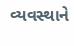વ્યવસ્થાને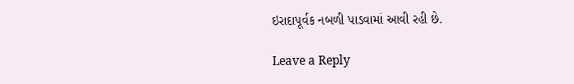ઇરાદાપૂર્વક નબળી પાડવામાં આવી રહી છે.

Leave a Reply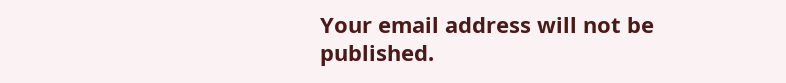Your email address will not be published.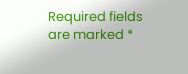Required fields are marked *